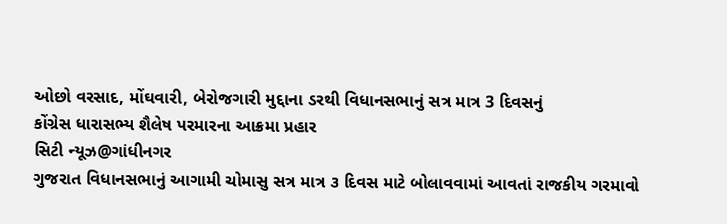ઓછો વરસાદ, મોંઘવારી, બેરોજગારી મુદ્દાના ડરથી વિધાનસભાનું સત્ર માત્ર 3 દિવસનું
કોંગ્રેસ ધારાસભ્ય શૈલેષ પરમારના આક્રમા પ્રહાર
સિટી ન્યૂઝ@ગાંધીનગર
ગુજરાત વિધાનસભાનું આગામી ચોમાસુ સત્ર માત્ર ૩ દિવસ માટે બોલાવવામાં આવતાં રાજકીય ગરમાવો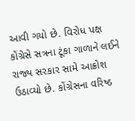આવી ગયો છે. વિરોધ પક્ષ કોંગ્રેસે સત્રના ટૂંકા ગાળાને લઈને રાજ્ય સરકાર સામે આક્રોશ ઉઠાવ્યો છે. કોંગ્રેસના વરિષ્ઠ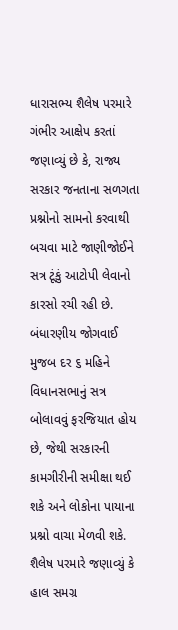ધારાસભ્ય શૈલેષ પરમારે ગંભીર આક્ષેપ કરતાં જણાવ્યું છે કે, રાજ્ય સરકાર જનતાના સળગતા પ્રશ્નોનો સામનો કરવાથી બચવા માટે જાણીજોઈને સત્ર ટૂંકું આટોપી લેવાનો કારસો રચી રહી છે. બંધારણીય જોગવાઈ મુજબ દર ૬ મહિને વિધાનસભાનું સત્ર બોલાવવું ફરજિયાત હોય છે, જેથી સરકારની કામગીરીની સમીક્ષા થઈ શકે અને લોકોના પાયાના પ્રશ્નો વાચા મેળવી શકે.
શૈલેષ પરમારે જણાવ્યું કે હાલ સમગ્ર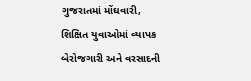ગુજરાતમાં મોંઘવારી, શિક્ષિત યુવાઓમાં વ્યાપક બેરોજગારી અને વરસાદની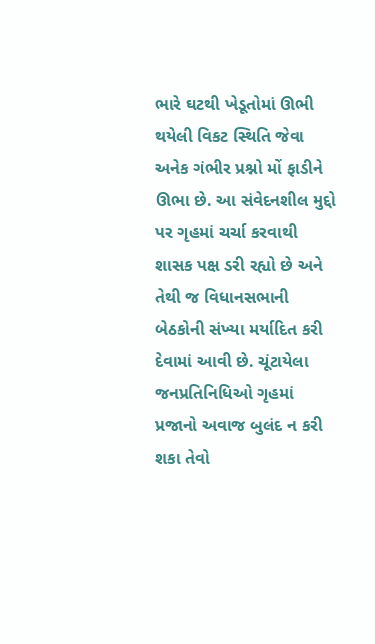ભારે ઘટથી ખેડૂતોમાં ઊભી થયેલી વિકટ સ્થિતિ જેવા અનેક ગંભીર પ્રશ્નો મોં ફાડીને ઊભા છે. આ સંવેદનશીલ મુદ્દો પર ગૃહમાં ચર્ચા કરવાથી શાસક પક્ષ ડરી રહ્યો છે અને તેથી જ વિધાનસભાની બેઠકોની સંખ્યા મર્યાદિત કરી દેવામાં આવી છે. ચૂંટાયેલા જનપ્રતિનિધિઓ ગૃહમાં પ્રજાનો અવાજ બુલંદ ન કરી શકા તેવો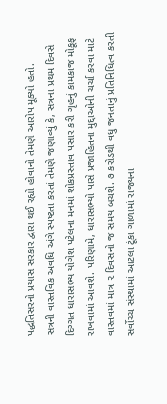પદ્ધતિસરનો પ્રયાસ સરકાર દ્વારા થઈ રહ્યો હોવાનો તેમણે આરોપ મૂક્યો હતો.
સત્રની વાસ્તવિક અવધિ અંગે સ્પષ્ટતા કરતાં તેમણે જણાવ્યું કે, સત્રના પ્રથમ દિવસે દિગ્ગત ધારાસભ્ય યોગેશ પટેલના મનમાં શોકપ્રસ્તાવ પસાર કરી ગૃહનું કામકાજ મોકૂફ રાખવામાં આવશે. પરિણામે, ધારાસભ્યો પાસે પ્રજાહિતના મુદ્દાઓની ચર્ચા કરવા માટે વાસ્તવમાં માત્ર ૨ દિવસનો જ સમય બચશે. ૭ કરોડથી વધુ જનતાનું પ્રતિનિધિત્વ કરતી સર્વોચ્ચ સંસ્થામાં આટલા ટૂંકા ગાળામાં રાજ્યના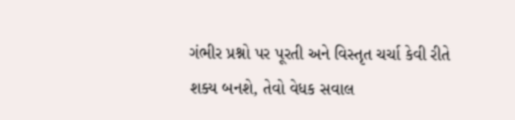ગંભીર પ્રશ્નો પર પૂરતી અને વિસ્તૃત ચર્ચા કેવી રીતે શક્ય બનશે, તેવો વેધક સવાલ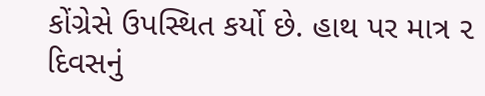કોંગ્રેસે ઉપસ્થિત કર્યો છે. હાથ પર માત્ર ૨ દિવસનું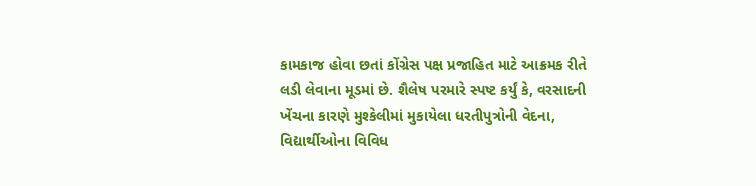કામકાજ હોવા છતાં કોંગ્રેસ પક્ષ પ્રજાહિત માટે આક્રમક રીતે લડી લેવાના મૂડમાં છે. શૈલેષ પરમારે સ્પષ્ટ કર્યું કે, વરસાદની ખેંચના કારણે મુશ્કેલીમાં મુકાયેલા ધરતીપુત્રોની વેદના, વિદ્યાર્થીઓના વિવિધ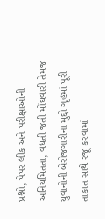પ્રશ્નો, પેપર લીક અને પરીક્ષાઓની અનિયમિતતા, વધતી જતી મોંઘવારી તેમજ યુવાનોની બેરોજગારીના મુદ્દો ગૃહમાં પૂરી તાકાત સાથે રજૂ કરવામાં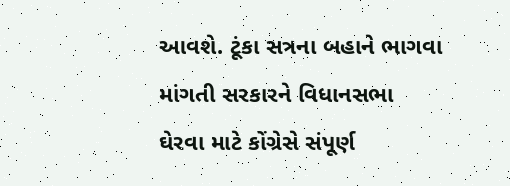આવશે. ટૂંકા સત્રના બહાને ભાગવા માંગતી સરકારને વિધાનસભા ઘેરવા માટે કોંગ્રેસે સંપૂર્ણ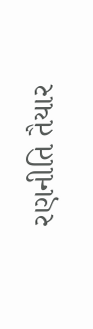રણનીતિ તૈયાર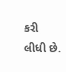કરી લીધી છે.